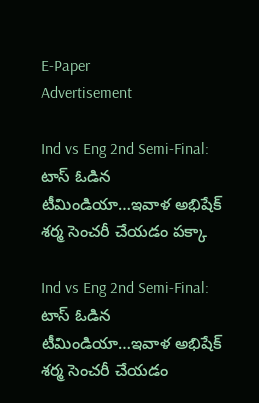E-Paper
Advertisement

Ind vs Eng 2nd Semi-Final: టాస్ ఓడిన టీమిండియా…ఇవాళ అభిషేక్ శ‌ర్మ సెంచ‌రీ చేయ‌డం ప‌క్కా

Ind vs Eng 2nd Semi-Final: టాస్ ఓడిన టీమిండియా…ఇవాళ అభిషేక్ శ‌ర్మ సెంచ‌రీ చేయ‌డం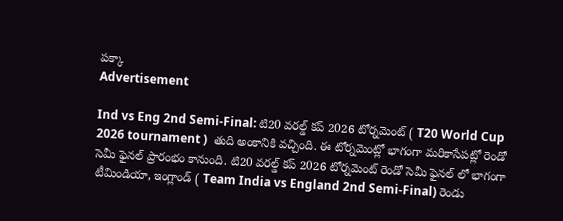ప‌క్కా
Advertisement

Ind vs Eng 2nd Semi-Final: టి20 వరల్డ్ కప్ 2026 టోర్నమెంట్ ( T20 World Cup 2026 tournament )  తుది అంకానికి వచ్చింది. ఈ టోర్నమెంట్లో భాగంగా మరికాసేపట్లో రెండో సెమీ ఫైనల్ ప్రారంభం కానుంది. టి20 వరల్డ్ కప్ 2026 టోర్నమెంట్ రెండో సెమీ ఫైనల్ లో భాగంగా టీమిండియా, ఇంగ్లాండ్ ( Team India vs England 2nd Semi-Final) రెండు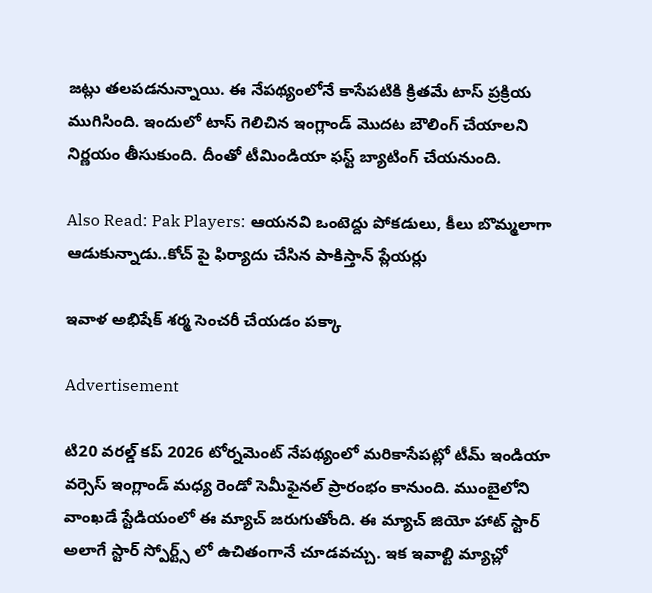జట్లు తలపడనున్నాయి. ఈ నేపథ్యంలోనే కాసేపటికి క్రితమే టాస్ ప్రక్రియ ముగిసింది. ఇందులో టాస్ గెలిచిన ఇంగ్లాండ్ మొద‌ట బౌలింగ్ చేయాల‌ని నిర్ణ‌యం తీసుకుంది. దీంతో టీమిండియా ఫ‌స్ట్ బ్యాటింగ్ చేయ‌నుంది.

Also Read: Pak Players: ఆయ‌న‌వి ఒంటెద్దు పోక‌డులు, కీలు బొమ్మ‌లాగా ఆడుకున్నాడు..కోచ్ పై ఫిర్యాదు చేసిన‌ పాకిస్తాన్ ప్లేయ‌ర్లు

ఇవాళ అభిషేక్ శ‌ర్మ సెంచ‌రీ చేయ‌డం ప‌క్కా

Advertisement

టి20 వరల్డ్ కప్ 2026 టోర్నమెంట్ నేపథ్యంలో మరికాసేపట్లో టీమ్ ఇండియా వర్సెస్ ఇంగ్లాండ్ మధ్య రెండో సెమీఫైనల్ ప్రారంభం కానుంది. ముంబైలోని వాంఖడే స్టేడియంలో ఈ మ్యాచ్ జరుగుతోంది. ఈ మ్యాచ్ జియో హాట్ స్టార్ అలాగే స్టార్ స్పోర్ట్స్ లో ఉచితంగానే చూడవచ్చు. ఇక ఇవాల్టి మ్యాచ్లో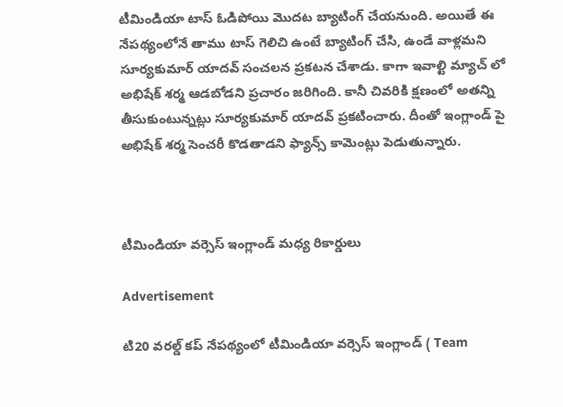టీమిండియా టాస్ ఓడిపోయి మొదట బ్యాటింగ్ చేయనుంది. అయితే ఈ నేపథ్యంలోనే తాము టాస్ గెలిచి ఉంటే బ్యాటింగ్ చేసి, ఉండే వాళ్లమని సూర్యకుమార్ యాదవ్ సంచలన ప్రకటన చేశాడు. కాగా ఇవాల్టి మ్యాచ్ లో అభిషేక్ శర్మ ఆడబోడని ప్రచారం జరిగింది. కానీ చివరికి క్షణంలో అతన్ని తీసుకుంటున్నట్లు సూర్యకుమార్ యాదవ్ ప్రకటించారు. దీంతో ఇంగ్లాండ్ పై అభిషేక్ శర్మ సెంచరీ కొడతాడని ఫ్యాన్స్ కామెంట్లు పెడుతున్నారు.



టీమిండియా వర్సెస్ ఇంగ్లాండ్ మధ్య రికార్డులు

Advertisement

టి20 వరల్డ్ కప్ నేపథ్యంలో టీమిండియా వర్సెస్ ఇంగ్లాండ్ ( Team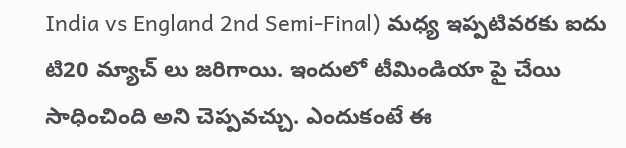India vs England 2nd Semi-Final) మధ్య ఇప్పటివరకు ఐదు టి20 మ్యాచ్ లు జరిగాయి. ఇందులో టీమిండియా పై చేయి సాధించింది అని చెప్పవచ్చు. ఎందుకంటే ఈ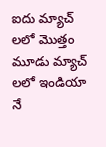ఐదు మ్యాచ్ ల‌లో మొత్తం మూడు మ్యాచ్ ల‌లో ఇండియా నే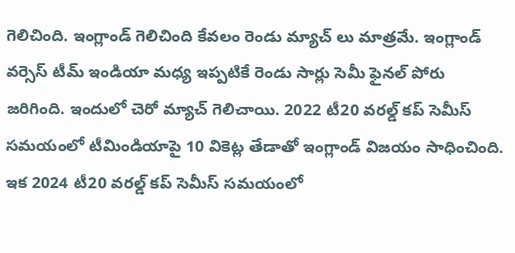గెలిచింది. ఇంగ్లాండ్ గెలిచింది కేవలం రెండు మ్యాచ్ లు మాత్రమే. ఇంగ్లాండ్ వర్సెస్ టీమ్ ఇండియా మధ్య ఇప్పటికే రెండు సార్లు సెమీ ఫైనల్ పోరు జరిగింది. ఇందులో చెరో మ్యాచ్ గెలిచాయి. 2022 టీ20 వ‌ర‌ల్డ్ క‌ప్ సెమీస్ స‌మ‌యంలో టీమిండియాపై 10 వికెట్ల తేడాతో ఇంగ్లాండ్ విజ‌యం సాధించింది. ఇక 2024 టీ20 వ‌ర‌ల్డ్ క‌ప్ సెమీస్ స‌మ‌యంలో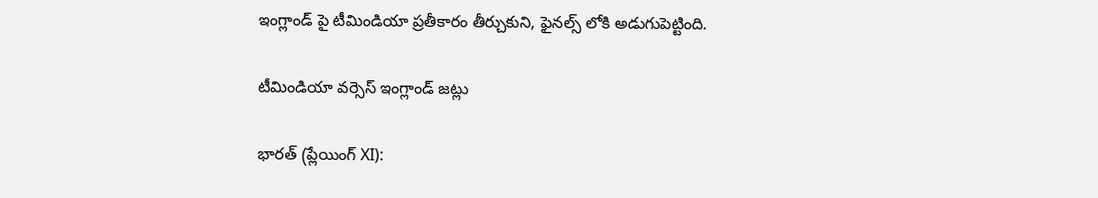ఇంగ్లాండ్ పై టీమిండియా ప్ర‌తీకారం తీర్చుకుని, ఫైన‌ల్స్ లోకి అడుగుపెట్టింది.

టీమిండియా వ‌ర్సెస్ ఇంగ్లాండ్ జ‌ట్లు

భారత్ (ప్లేయింగ్ XI):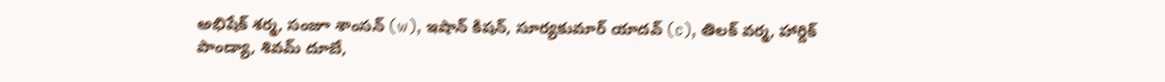అభిషేక్ శర్మ, సంజూ శాంసన్ (w), ఇషాన్ కిషన్, సూర్యకుమార్ యాదవ్ (c), తిలక్ వర్మ, హార్దిక్ పాండ్యా, శివమ్ దూబే,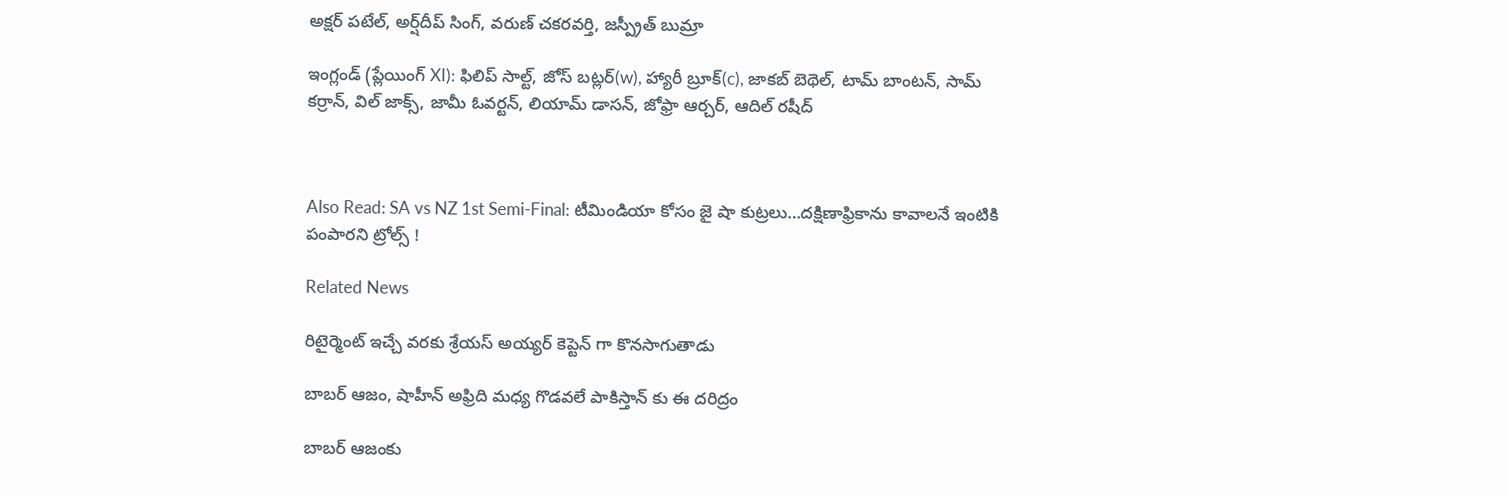అక్షర్ పటేల్, అర్ష్‌దీప్ సింగ్, వరుణ్ చకరవర్తి, జస్ప్రీత్ బుమ్రా

ఇంగ్లండ్ (ప్లేయింగ్ XI): ఫిలిప్ సాల్ట్, జోస్ బట్లర్(w), హ్యారీ బ్రూక్(c), జాకబ్ బెథెల్, టామ్ బాంటన్, సామ్ కర్రాన్, విల్ జాక్స్, జామీ ఓవర్టన్, లియామ్ డాసన్, జోఫ్రా ఆర్చర్, ఆదిల్ రషీద్



Also Read: SA vs NZ 1st Semi-Final: టీమిండియా కోసం జై షా కుట్ర‌లు…ద‌క్షిణాఫ్రికాను కావాల‌నే ఇంటికి పంపార‌ని ట్రోల్స్ !

Related News

రిటైర్మెంట్ ఇచ్చే వ‌రకు శ్రేయస్ అయ్యర్ కెప్టెన్ గా కొన‌సాగుతాడు

బాబర్ ఆజం, షాహీన్ అఫ్రిది మధ్య గొడవలే పాకిస్తాన్ కు ఈ దరిద్రం

బాబ‌ర్ ఆజంకు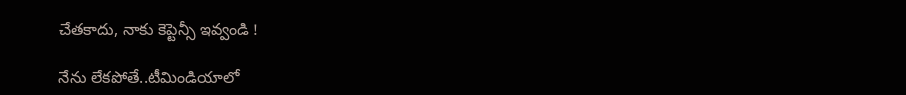చేత‌కాదు, నాకు కెప్టెన్సీ ఇవ్వండి !

నేను లేక‌పోతే..టీమిండియాలో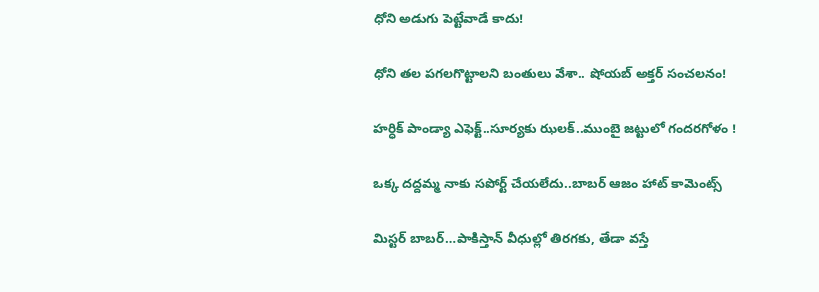ధోని అడుగు పెట్టేవాడే కాదు!

ధోని తల పగలగొట్టాలని బంతులు వేశా.. షోయబ్ అక్తర్ సంచ‌ల‌నం!

హ‌ర్ధిక్ పాండ్యా ఎఫెక్ట్..సూర్య‌కు ఝ‌ల‌క్..ముంబై జ‌ట్టులో గంద‌ర‌గోళం !

ఒక్క దద్దమ్మ నాకు సపోర్ట్ చేయలేదు..బాబ‌ర్ ఆజం హాట్ కామెంట్స్‌

మిస్ట‌ర్ బాబ‌ర్‌…పాకిస్తాన్ వీధుల్లో తిరగ‌కు, తేడా వ‌స్తే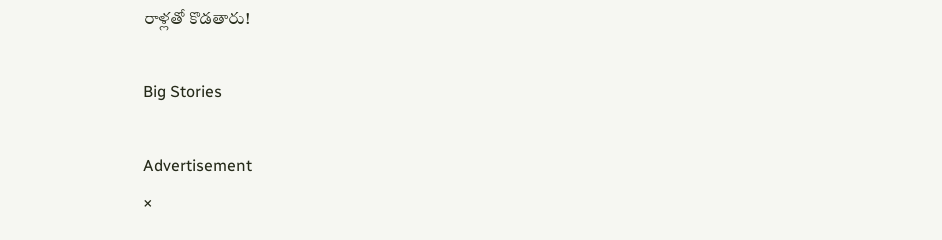రాళ్లతో కొడ‌తారు!

Big Stories

Advertisement
×